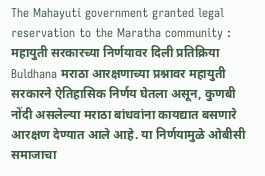The Mahayuti government granted legal reservation to the Maratha community : महायुती सरकारच्या निर्णयावर दिली प्रतिक्रिया
Buldhana मराठा आरक्षणाच्या प्रश्नावर महायुती सरकारने ऐतिहासिक निर्णय घेतला असून, कुणबी नोंदी असलेल्या मराठा बांधवांना कायद्यात बसणारे आरक्षण देण्यात आले आहे. या निर्णयामुळे ओबीसी समाजाचा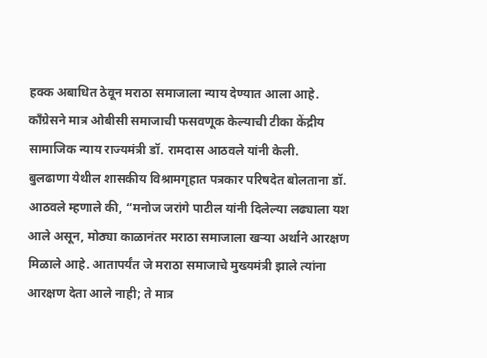हक्क अबाधित ठेवून मराठा समाजाला न्याय देण्यात आला आहे. काँग्रेसने मात्र ओबीसी समाजाची फसवणूक केल्याची टीका केंद्रीय सामाजिक न्याय राज्यमंत्री डॉ. रामदास आठवले यांनी केली.
बुलढाणा येथील शासकीय विश्रामगृहात पत्रकार परिषदेत बोलताना डॉ. आठवले म्हणाले की, “मनोज जरांगे पाटील यांनी दिलेल्या लढ्याला यश आले असून, मोठ्या काळानंतर मराठा समाजाला खऱ्या अर्थाने आरक्षण मिळाले आहे. आतापर्यंत जे मराठा समाजाचे मुख्यमंत्री झाले त्यांना आरक्षण देता आले नाही; ते मात्र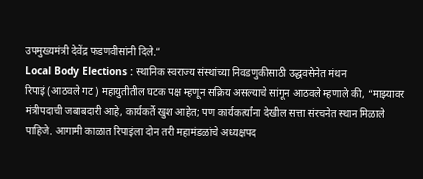उपमुख्यमंत्री देवेंद्र फडणवीसांनी दिले.”
Local Body Elections : स्थानिक स्वराज्य संस्थांच्या निवडणुकीसाठी उद्धवसेनेत मंथन
रिपाइं (आठवले गट) महायुतीतील घटक पक्ष म्हणून सक्रिय असल्याचे सांगून आठवले म्हणाले की, “माझ्यावर मंत्रीपदाची जबाबदारी आहे, कार्यकर्ते खुश आहेत; पण कार्यकर्त्यांना देखील सत्ता संरचनेत स्थान मिळाले पाहिजे. आगामी काळात रिपाइंला दोन तरी महामंडळांचे अध्यक्षपद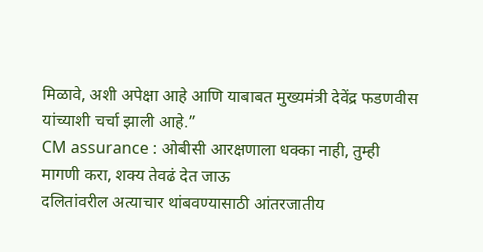मिळावे, अशी अपेक्षा आहे आणि याबाबत मुख्यमंत्री देवेंद्र फडणवीस यांच्याशी चर्चा झाली आहे.”
CM assurance : ओबीसी आरक्षणाला धक्का नाही, तुम्ही मागणी करा, शक्य तेवढं देत जाऊ
दलितांवरील अत्याचार थांबवण्यासाठी आंतरजातीय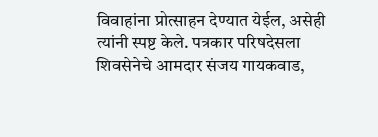विवाहांना प्रोत्साहन देण्यात येईल, असेही त्यांनी स्पष्ट केले. पत्रकार परिषदेसला शिवसेनेचे आमदार संजय गायकवाड,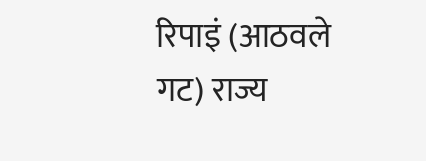रिपाइं (आठवले गट) राज्य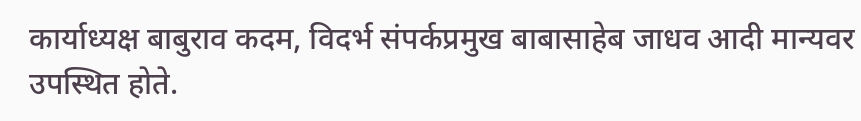कार्याध्यक्ष बाबुराव कदम, विदर्भ संपर्कप्रमुख बाबासाहेब जाधव आदी मान्यवर उपस्थित होते.